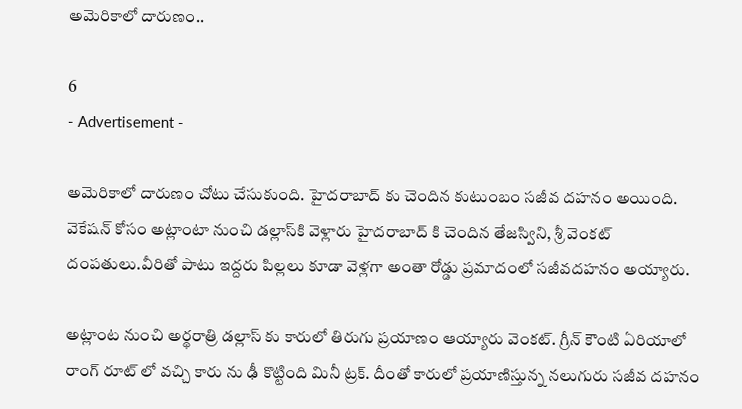అమెరికాలో దారుణం..

6
- Advertisement -

అమెరికాలో దారుణం చోటు చేసుకుంది. హైదరాబాద్ కు చెందిన కుటుంబం సజీవ దహనం అయింది. వెకేషన్ కోసం అట్లాంటా నుంచి డల్లాస్‌కి వెళ్లారు హైదరాబాద్ కి చెందిన తేజస్విని, శ్రీ వెంకట్ దంపతులు.వీరితో పాటు ఇద్దరు పిల్లలు కూడా వెళ్లగా అంతా రోడ్డు ప్రమాదంలో సజీవదహనం అయ్యారు.

అట్లాంట నుంచి అర్థరాత్రి డల్లాస్ కు కారులో తిరుగు ప్రయాణం ఆయ్యారు వెంకట్. గ్రీన్ కౌంటి ఏరియాలో రాంగ్ రూట్ లో వచ్చి కారు ను ఢీ కొట్టింది మినీ ట్రక్. దీంతో కారులో ప్రయాణిస్తున్న నలుగురు సజీవ దహనం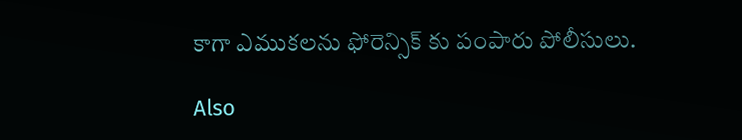కాగా ఎముకలను ఫోరెన్సిక్ కు పంపారు పోలీసులు.

Also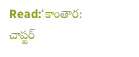Read:‘కాంతార: చాప్టర్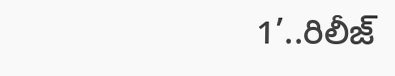1’..రిలీజ్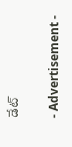డేట్

- Advertisement -